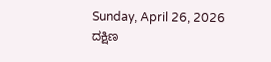Sunday, April 26, 2026
ದಕ್ಷಿಣ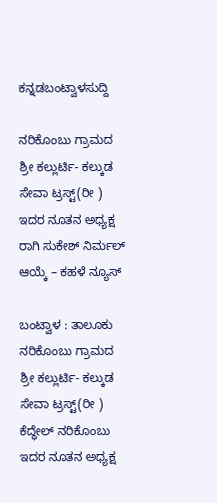ಕನ್ನಡಬಂಟ್ವಾಳಸುದ್ದಿ

ನರಿಕೊಂಬು ಗ್ರಾಮದ ಶ್ರೀ ಕಲ್ಲುರ್ಟಿ- ಕಲ್ಕುಡ ಸೇವಾ ಟ್ರಸ್ಟ್(ರೀ ) ಇದರ ನೂತನ ಅಧ್ಯಕ್ಷ ರಾಗಿ ಸುಕೇಶ್ ನಿರ್ಮಲ್ ಆಯ್ಕೆ – ಕಹಳೆ ನ್ಯೂಸ್

ಬಂಟ್ವಾಳ : ತಾಲೂಕು ನರಿಕೊಂಬು ಗ್ರಾಮದ ಶ್ರೀ ಕಲ್ಲುರ್ಟಿ- ಕಲ್ಕುಡ ಸೇವಾ ಟ್ರಸ್ಟ್(ರೀ ) ಕೆದ್ಧೇಲ್ ನರಿಕೊಂಬು ಇದರ ನೂತನ ಅಧ್ಯಕ್ಷ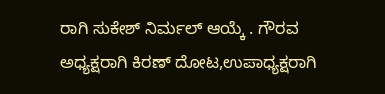ರಾಗಿ ಸುಕೇಶ್ ನಿರ್ಮಲ್ ಆಯ್ಕೆ . ಗೌರವ ಅಧ್ಯಕ್ಷರಾಗಿ ಕಿರಣ್ ದೋಟ,ಉಪಾಧ್ಯಕ್ಷರಾಗಿ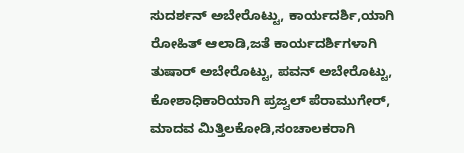ಸುದರ್ಶನ್ ಅಬೇರೊಟ್ಟು, ಕಾರ್ಯದರ್ಶಿ,ಯಾಗಿ ರೋಹಿತ್ ಆಲಾಡಿ,ಜತೆ ಕಾರ್ಯದರ್ಶಿಗಳಾಗಿ ತುಷಾರ್ ಅಬೇರೊಟ್ಟು, ಪವನ್ ಅಬೇರೊಟ್ಟು, ಕೋಶಾಧಿಕಾರಿಯಾಗಿ ಪ್ರಜ್ವಲ್ ಪೆರಾಮುಗೇರ್, ಮಾದವ ಮಿತ್ತಿಲಕೋಡಿ,ಸಂಚಾಲಕರಾಗಿ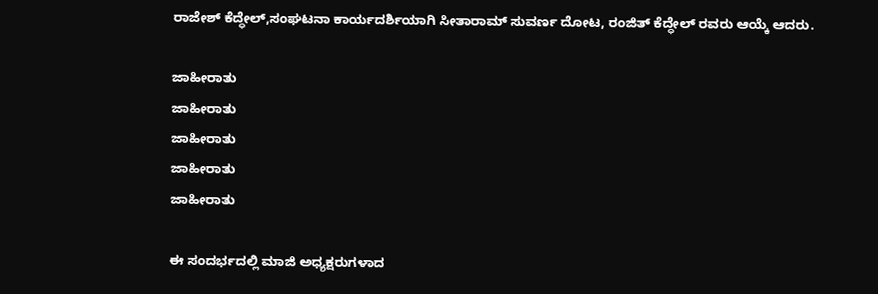ರಾಜೇಶ್ ಕೆದ್ಧೇಲ್,ಸಂಘಟನಾ ಕಾರ್ಯದರ್ಶಿಯಾಗಿ ಸೀತಾರಾಮ್ ಸುವರ್ಣ ದೋಟ, ರಂಜಿತ್ ಕೆದ್ಧೇಲ್ ರವರು ಆಯ್ಕೆ ಆದರು.

ಜಾಹೀರಾತು
ಜಾಹೀರಾತು
ಜಾಹೀರಾತು
ಜಾಹೀರಾತು
ಜಾಹೀರಾತು

ಈ ಸಂದರ್ಭದಲ್ಲಿ ಮಾಜಿ ಅಧ್ಯಕ್ಷರುಗಳಾದ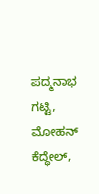ಪದ್ಮನಾಭ ಗಟ್ಟಿ, ಮೋಹನ್ ಕೆದ್ಧೇಲ್,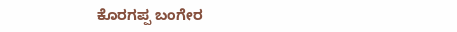ಕೊರಗಪ್ಪ ಬಂಗೇರ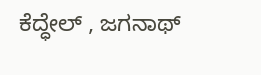ಕೆದ್ಧೇಲ್ , ಜಗನಾಥ್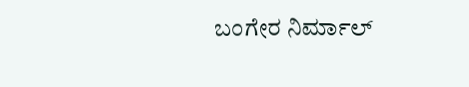ಬಂಗೇರ ನಿರ್ಮಾಲ್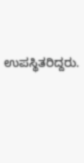ಉಪಸ್ಥಿತರಿದ್ದರು.